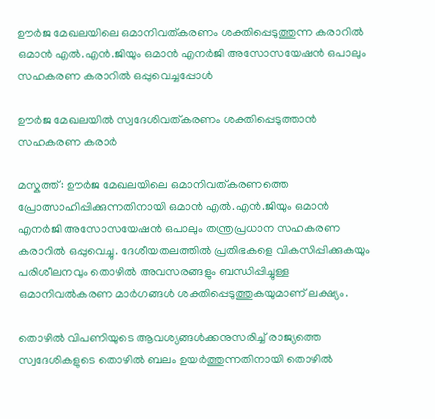ഊർജ മേഖലയിലെ ഒമാനിവത്കരണം ശക്തിപ്പെടുത്തുന്ന കരാറിൽ ഒമാൻ എൽ.എൻ.ജിയും ഒമാൻ എനർജി അസോസയേഷൻ ഒപാലും സഹകരണ കരാറിൽ ഒപ്പുവെച്ചപ്പോൾ

ഊർജ മേഖലയിൽ സ്വദേശിവത്കരണം ശക്തിപ്പെടുത്താൻ സഹകരണ കരാർ

മസ്കത്ത്: ഊർജ മേഖലയിലെ ഒമാനിവത്കരണത്തെ പ്രോത്സാഹിപ്പിക്കുന്നതിനായി ഒമാൻ എൽ.എൻ.ജിയും ഒമാൻ എനർജി അസോസയേഷൻ ഒപാലും തന്ത്രപ്രധാന സഹകരണ കരാറിൽ ഒപ്പുവെച്ചു. ദേശീയതലത്തിൽ പ്രതിഭകളെ വികസിപ്പിക്കുകയും പരിശീലനവും തൊഴിൽ അവസരങ്ങളും ബന്ധിപ്പിച്ചുള്ള ഒമാനിവൽകരണ മാർഗങ്ങൾ ശക്തിപ്പെടുത്തുകയുമാണ് ലക്ഷ്യം.

തൊഴിൽ വിപണിയുടെ ആവശ്യങ്ങൾക്കനുസരിച്ച് രാജ്യത്തെ സ്വദേശികളുടെ തൊഴിൽ ബലം ഉയർത്തുന്നതിനായി തൊഴിൽ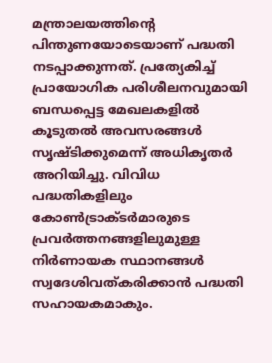മന്ത്രാലയത്തിന്റെ പിന്തുണയോടെയാണ് പദ്ധതി നടപ്പാക്കുന്നത്. പ്രത്യേകിച്ച് പ്രായോഗിക പരിശീലനവുമായി ബന്ധപ്പെട്ട മേഖലകളിൽ കൂടുതൽ അവസരങ്ങൾ സൃഷ്ടിക്കുമെന്ന് അധികൃതർ അറിയിച്ചു. വിവിധ പദ്ധതികളിലും കോൺട്രാക്ടർമാരുടെ പ്രവർത്തനങ്ങളിലുമുള്ള നിർണായക സ്ഥാനങ്ങൾ സ്വദേശിവത്കരിക്കാൻ പദ്ധതി സഹായകമാകും.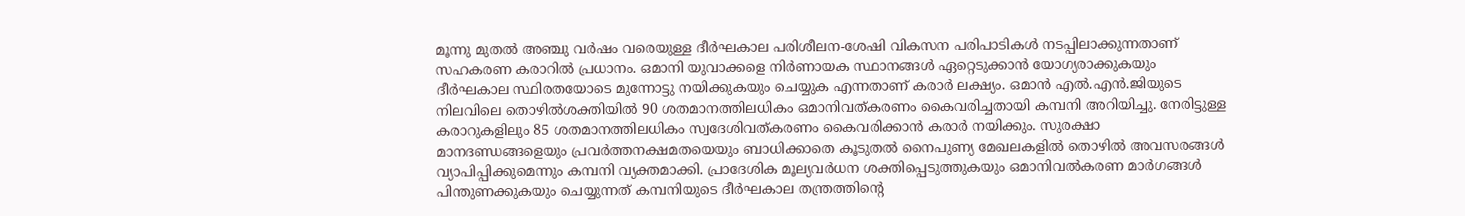മൂന്നു മുതൽ അഞ്ചു വർഷം വരെയുള്ള ദീർഘകാല പരിശീലന-ശേഷി വികസന പരിപാടികൾ നടപ്പിലാക്കുന്നതാണ് സഹകരണ കരാറിൽ പ്രധാനം. ഒമാനി യുവാക്കളെ നിർണായക സ്ഥാനങ്ങൾ ഏറ്റെടുക്കാൻ യോഗ്യരാക്കുകയും ദീർഘകാല സ്ഥിരതയോടെ മുന്നോട്ടു നയിക്കുകയും ചെയ്യുക എന്നതാണ് കരാർ ലക്ഷ്യം. ഒമാൻ എൽ.എൻ.ജിയുടെ നിലവിലെ തൊഴിൽശക്തിയിൽ 90 ശതമാനത്തിലധികം ഒമാനിവത്കരണം കൈവരിച്ചതായി കമ്പനി അറിയിച്ചു. നേരിട്ടുള്ള കരാറുകളിലും 85 ശതമാനത്തിലധികം സ്വദേശിവത്കരണം കൈവരിക്കാൻ കരാർ നയിക്കും. സുരക്ഷാ മാനദണ്ഡങ്ങളെയും പ്രവർത്തനക്ഷമതയെയും ബാധിക്കാതെ കൂടുതൽ നൈപുണ്യ മേഖലകളിൽ തൊഴിൽ അവസരങ്ങൾ വ്യാപിപ്പിക്കുമെന്നും കമ്പനി വ്യക്തമാക്കി. പ്രാദേശിക മൂല്യവർധന ശക്തിപ്പെടുത്തുകയും ഒമാനിവൽകരണ മാർഗങ്ങൾ പിന്തുണക്കുകയും ചെയ്യുന്നത് കമ്പനിയുടെ ദീർഘകാല തന്ത്രത്തിന്റെ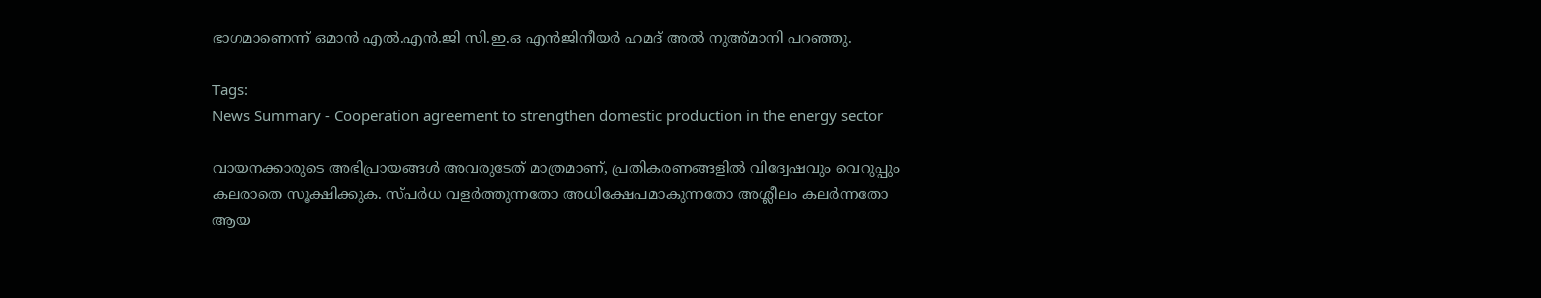ഭാഗമാണെന്ന് ഒമാൻ എൽ.എൻ.ജി സി.ഇ.ഒ എൻജിനീയർ ഹമദ് അൽ നുഅ്മാനി പറഞ്ഞു.

Tags:
News Summary - Cooperation agreement to strengthen domestic production in the energy sector

വായനക്കാരുടെ അഭിപ്രായങ്ങള്‍ അവരുടേത് മാത്രമാണ്, പ്രതികരണങ്ങളിൽ വിദ്വേഷവും വെറുപ്പും കലരാതെ സൂക്ഷിക്കുക. സ്പർധ വളർത്തുന്നതോ അധിക്ഷേപമാകുന്നതോ അശ്ലീലം കലർന്നതോ ആയ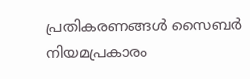പ്രതികരണങ്ങൾ സൈബർ നിയമപ്രകാരം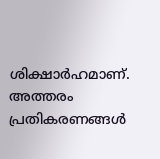ശിക്ഷാർഹമാണ്. അത്തരം പ്രതികരണങ്ങൾ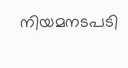നിയമനടപടി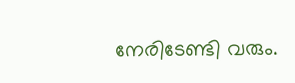നേരിടേണ്ടി വരും.